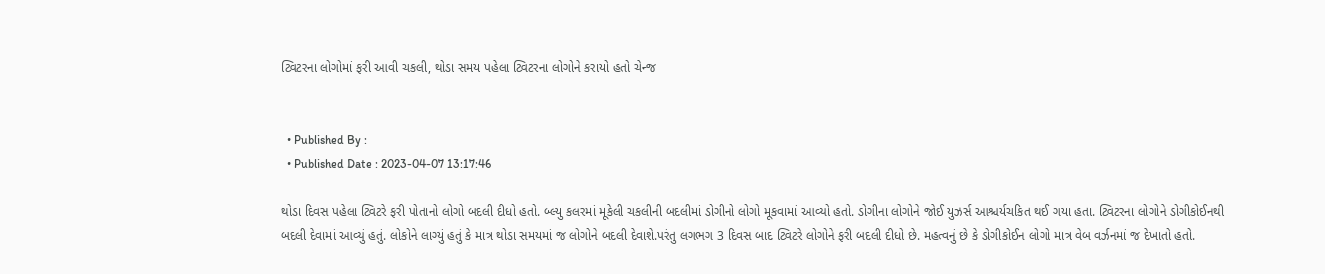ટ્વિટરના લોગોમાં ફરી આવી ચકલી, થોડા સમય પહેલા ટ્વિટરના લોગોને કરાયો હતો ચેન્જ


  • Published By :
  • Published Date : 2023-04-07 13:17:46

થોડા દિવસ પહેલા ટ્વિટરે ફરી પોતાનો લોગો બદલી દીધો હતો. બ્લ્યુ કલરમાં મૂકેલી ચકલીની બદલીમાં ડોગીનો લોગો મૂકવામાં આવ્યો હતો. ડોગીના લોગોને જોઈ યુઝર્સ આશ્ચર્યચકિત થઈ ગયા હતા. ટ્વિટરના લોગોને ડોગીકોઈનથી બદલી દેવામાં આવ્યું હતું. લોકોને લાગ્યું હતું કે માત્ર થોડા સમયમાં જ લોગોને બદલી દેવાશે.પરંતુ લગભગ 3 દિવસ બાદ ટ્વિટરે લોગોને ફરી બદલી દીધો છે. મહત્વનું છે કે ડોગીકોઈન લોગો માત્ર વેબ વર્ઝનમાં જ દેખાતો હતો.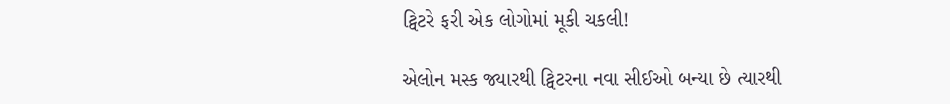ટ્વિટરે ફરી એક લોગોમાં મૂકી ચકલી!

એલોન મસ્ક જ્યારથી ટ્વિટરના નવા સીઈઓ બન્યા છે ત્યારથી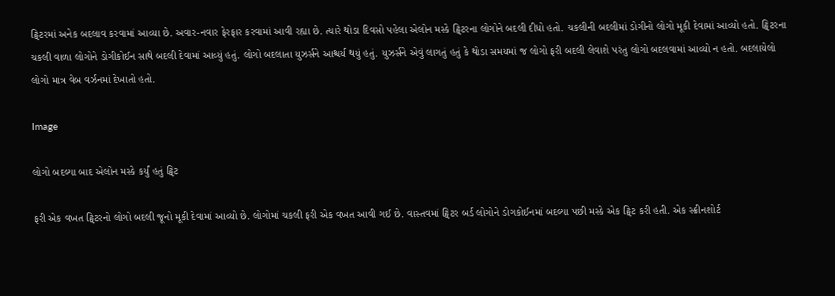ટ્વિટરમાં અનેક બદલાવ કરવામાં આવ્યા છે. અવાર-નવાર ફેરફાર કરવામાં આવી રહ્યા છે. ત્યારે થોડા દિવસો પહેલા એલોન મસ્કે ટ્વિટરના લોગોને બદલી દીધો હતો. ચકલીની બદલીમાં ડોગીનો લોગો મૂકી દેવામાં આવ્યો હતો. ટ્વિટરના ચકલી વાળા લોગોને ડોગીકોઈન સાથે બદલી દેવામાં આવ્યું હતું. લોગો બદલાતા યુઝર્સને આશ્ચર્ય થયું હતું. યુઝર્સને એવું લાગતું હતું કે થોડા સમયમાં જ લોગો ફરી બદલી લેવાશે પરંતુ લોગો બદલવામાં આવ્યો ન હતો. બદલાયેલો લોગો માત્ર વેબ વર્ઝનમાં દેખાતો હતો.

Image

લોગો બદલ્યા બાદ એલોન મસ્કે કર્યું હતું ટ્વિટ

ફરી એક વખત ટ્વિટરનો લોગો બદલી જૂનો મૂકી દેવામાં આવ્યો છે. લોગોમાં ચકલી ફરી એક વખત આવી ગઈ છે. વાસ્તવમાં ટ્વિટર બર્ડ લોગોને ડોગકોઈનમાં બદલ્યા પછી મસ્કે એક ટ્વિટ કરી હતી. એક સ્ક્રીનશોર્ટ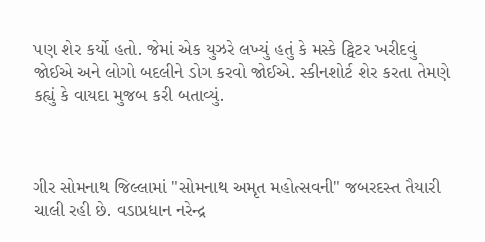પણ શેર કર્યો હતો. જેમાં એક યુઝરે લખ્યું હતું કે મસ્કે ટ્વિટર ખરીદવું જોઈએ અને લોગો બદલીને ડોગ કરવો જોઈએ. સ્કીનશોર્ટ શેર કરતા તેમણે કહ્યું કે વાયદા મુજબ કરી બતાવ્યું.



ગીર સોમનાથ જિલ્લામાં "સોમનાથ અમૃત મહોત્સવની" જબરદસ્ત તૈયારી ચાલી રહી છે. વડાપ્રધાન નરેન્દ્ર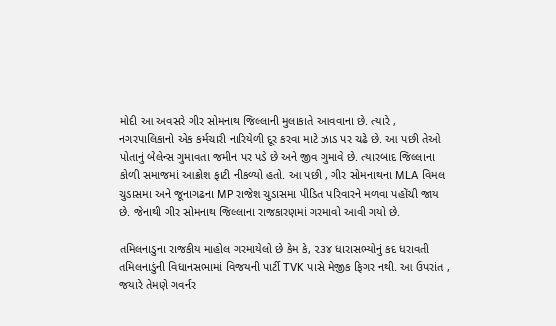મોદી આ અવસરે ગીર સોમનાથ જિલ્લાની મુલાકાતે આવવાના છે. ત્યારે , નગરપાલિકાનો એક કર્મચારી નારિયેળી દૂર કરવા માટે ઝાડ પર ચઢે છે. આ પછી તેઓ પોતાનું બેલેન્સ ગુમાવતા જમીન પર પડે છે અને જીવ ગુમાવે છે. ત્યારબાદ જિલ્લાના કોળી સમાજમાં આક્રોશ ફાટી નીકળ્યો હતો. આ પછી , ગીર સોમનાથના MLA વિમલ ચુડાસમા અને જૂનાગઢના MP રાજેશ ચુડાસમા પીડિત પરિવારને મળવા પહોંચી જાય છે. જેનાથી ગીર સોમનાથ જિલ્લાના રાજકારણમાં ગરમાવો આવી ગયો છે.

તમિલનાડુના રાજકીય માહોલ ગરમાયેલો છે કેમ કે, ૨૩૪ ધારાસભ્યોનું કદ ધરાવતી તમિલનાડુંની વિધાનસભામાં વિજયની પાર્ટી TVK પાસે મેજીક ફિગર નથી. આ ઉપરાંત , જયારે તેમણે ગવર્નર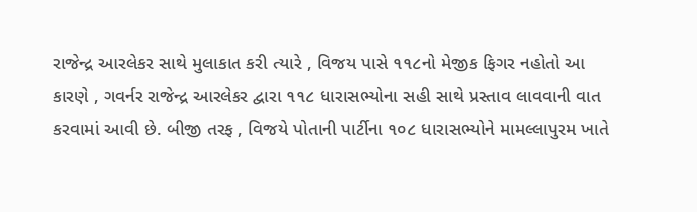રાજેન્દ્ર આરલેકર સાથે મુલાકાત કરી ત્યારે , વિજય પાસે ૧૧૮નો મેજીક ફિગર નહોતો આ કારણે , ગવર્નર રાજેન્દ્ર આરલેકર દ્વારા ૧૧૮ ધારાસભ્યોના સહી સાથે પ્રસ્તાવ લાવવાની વાત કરવામાં આવી છે. બીજી તરફ , વિજયે પોતાની પાર્ટીના ૧૦૮ ધારાસભ્યોને મામલ્લાપુરમ ખાતે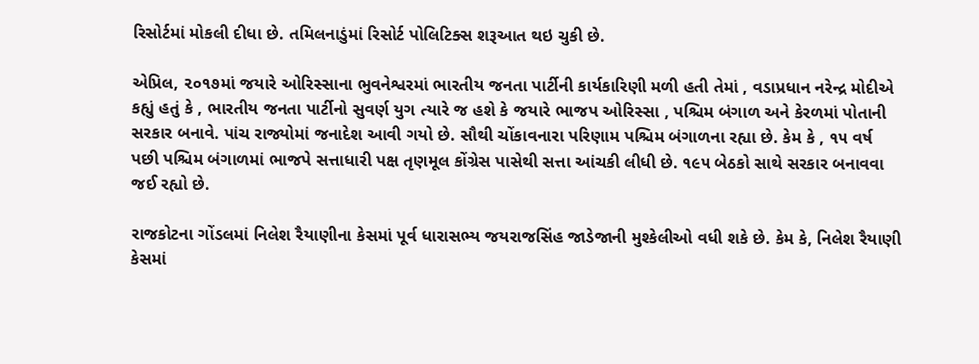રિસોર્ટમાં મોકલી દીધા છે. તમિલનાડુંમાં રિસોર્ટ પોલિટિક્સ શરૂઆત થઇ ચુકી છે.

એપ્રિલ, ૨૦૧૭માં જયારે ઓરિસ્સાના ભુવનેશ્વરમાં ભારતીય જનતા પાર્ટીની કાર્યકારિણી મળી હતી તેમાં , વડાપ્રધાન નરેન્દ્ર મોદીએ કહ્યું હતું કે , ભારતીય જનતા પાર્ટીનો સુવર્ણ યુગ ત્યારે જ હશે કે જયારે ભાજપ ઓરિસ્સા , પશ્ચિમ બંગાળ અને કેરળમાં પોતાની સરકાર બનાવે. પાંચ રાજ્યોમાં જનાદેશ આવી ગયો છે. સૌથી ચોંકાવનારા પરિણામ પશ્ચિમ બંગાળના રહ્યા છે. કેમ કે , ૧૫ વર્ષ પછી પશ્ચિમ બંગાળમાં ભાજપે સત્તાધારી પક્ષ તૃણમૂલ કોંગ્રેસ પાસેથી સત્તા આંચકી લીધી છે. ૧૯૫ બેઠકો સાથે સરકાર બનાવવા જઈ રહ્યો છે.

રાજકોટના ગોંડલમાં નિલેશ રૈયાણીના કેસમાં પૂર્વ ધારાસભ્ય જયરાજસિંહ જાડેજાની મુશ્કેલીઓ વધી શકે છે. કેમ કે, નિલેશ રૈયાણી કેસમાં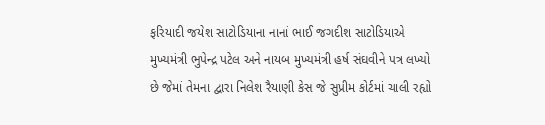ફરિયાદી જયેશ સાટોડિયાના નાનાં ભાઈ જગદીશ સાટોડિયાએ મુખ્યમંત્રી ભુપેન્દ્ર પટેલ અને નાયબ મુખ્યમંત્રી હર્ષ સંઘવીને પત્ર લખ્યો છે જેમાં તેમના દ્વારા નિલેશ રૈયાણી કેસ જે સુપ્રીમ કોર્ટમાં ચાલી રહ્યો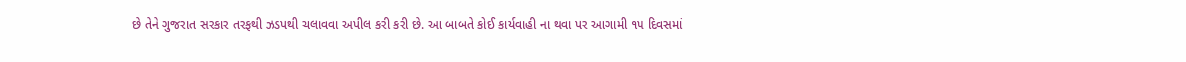છે તેને ગુજરાત સરકાર તરફથી ઝડપથી ચલાવવા અપીલ કરી કરી છે. આ બાબતે કોઈ કાર્યવાહી ના થવા પર આગામી ૧૫ દિવસમાં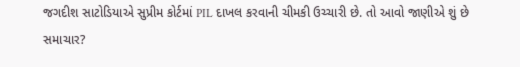જગદીશ સાટોડિયાએ સુપ્રીમ કોર્ટમાં PIL દાખલ કરવાની ચીમકી ઉચ્ચારી છે. તો આવો જાણીએ શું છે સમાચાર?